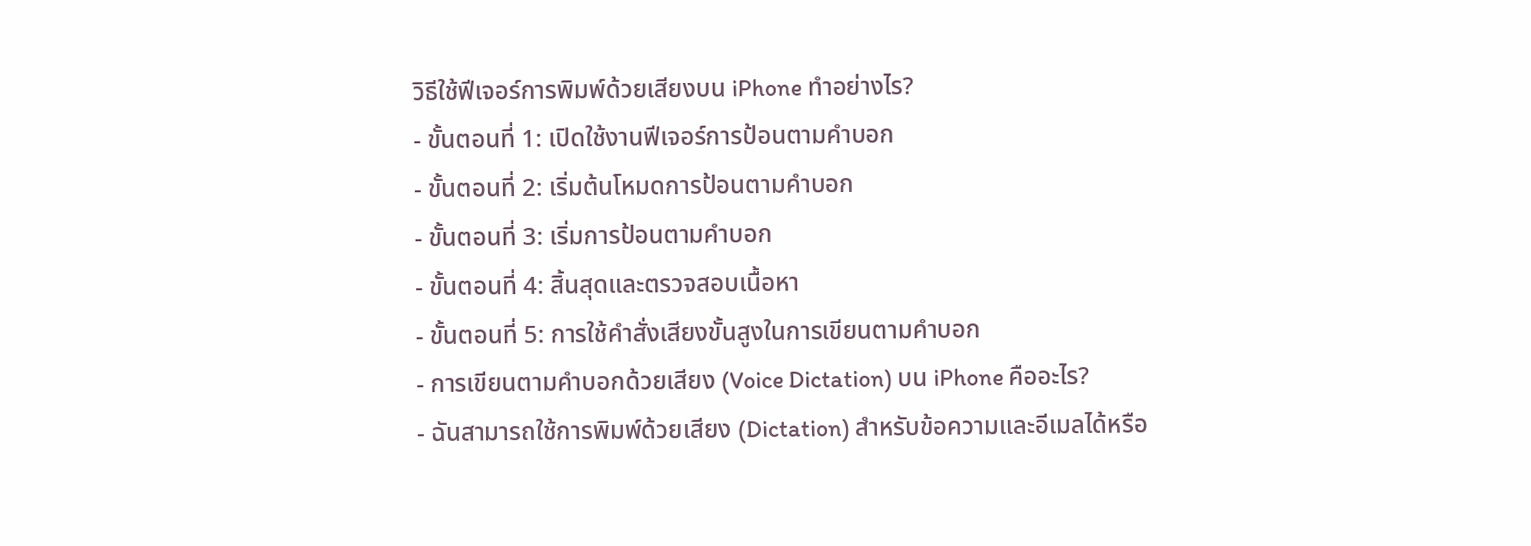วิธีใช้ฟีเจอร์การพิมพ์ด้วยเสียงบน iPhone ทำอย่างไร?
- ขั้นตอนที่ 1: เปิดใช้งานฟีเจอร์การป้อนตามคำบอก
- ขั้นตอนที่ 2: เริ่มต้นโหมดการป้อนตามคำบอก
- ขั้นตอนที่ 3: เริ่มการป้อนตามคำบอก
- ขั้นตอนที่ 4: สิ้นสุดและตรวจสอบเนื้อหา
- ขั้นตอนที่ 5: การใช้คำสั่งเสียงขั้นสูงในการเขียนตามคำบอก
- การเขียนตามคำบอกด้วยเสียง (Voice Dictation) บน iPhone คืออะไร?
- ฉันสามารถใช้การพิมพ์ด้วยเสียง (Dictation) สำหรับข้อความและอีเมลได้หรือ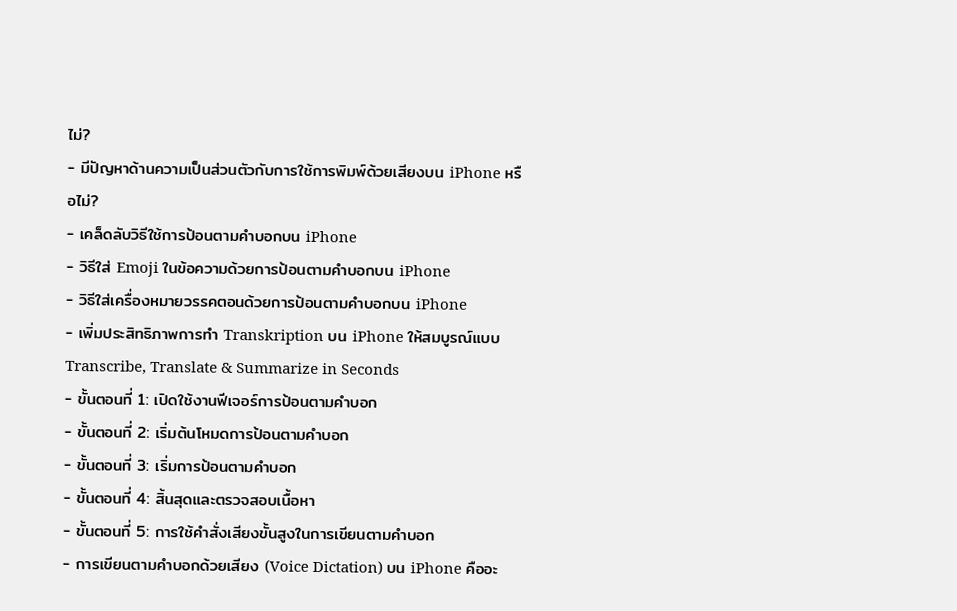ไม่?
- มีปัญหาด้านความเป็นส่วนตัวกับการใช้การพิมพ์ด้วยเสียงบน iPhone หรือไม่?
- เคล็ดลับวิธีใช้การป้อนตามคำบอกบน iPhone
- วิธีใส่ Emoji ในข้อความด้วยการป้อนตามคำบอกบน iPhone
- วิธีใส่เครื่องหมายวรรคตอนด้วยการป้อนตามคำบอกบน iPhone
- เพิ่มประสิทธิภาพการทำ Transkription บน iPhone ให้สมบูรณ์แบบ
Transcribe, Translate & Summarize in Seconds
- ขั้นตอนที่ 1: เปิดใช้งานฟีเจอร์การป้อนตามคำบอก
- ขั้นตอนที่ 2: เริ่มต้นโหมดการป้อนตามคำบอก
- ขั้นตอนที่ 3: เริ่มการป้อนตามคำบอก
- ขั้นตอนที่ 4: สิ้นสุดและตรวจสอบเนื้อหา
- ขั้นตอนที่ 5: การใช้คำสั่งเสียงขั้นสูงในการเขียนตามคำบอก
- การเขียนตามคำบอกด้วยเสียง (Voice Dictation) บน iPhone คืออะ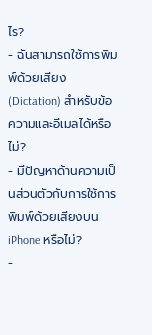ไร?
- ฉันสามารถใช้การพิมพ์ด้วยเสียง (Dictation) สำหรับข้อความและอีเมลได้หรือไม่?
- มีปัญหาด้านความเป็นส่วนตัวกับการใช้การพิมพ์ด้วยเสียงบน iPhone หรือไม่?
-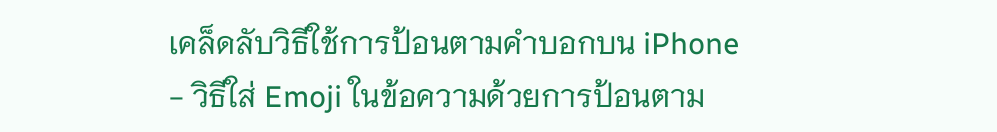เคล็ดลับวิธีใช้การป้อนตามคำบอกบน iPhone
- วิธีใส่ Emoji ในข้อความด้วยการป้อนตาม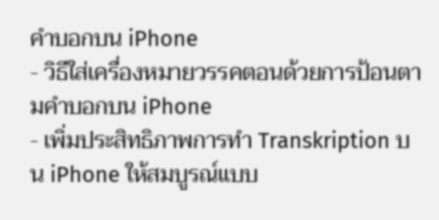คำบอกบน iPhone
- วิธีใส่เครื่องหมายวรรคตอนด้วยการป้อนตามคำบอกบน iPhone
- เพิ่มประสิทธิภาพการทำ Transkription บน iPhone ให้สมบูรณ์แบบ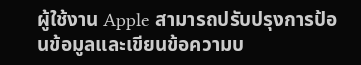ผู้ใช้งาน Apple สามารถปรับปรุงการป้อนข้อมูลและเขียนข้อความบ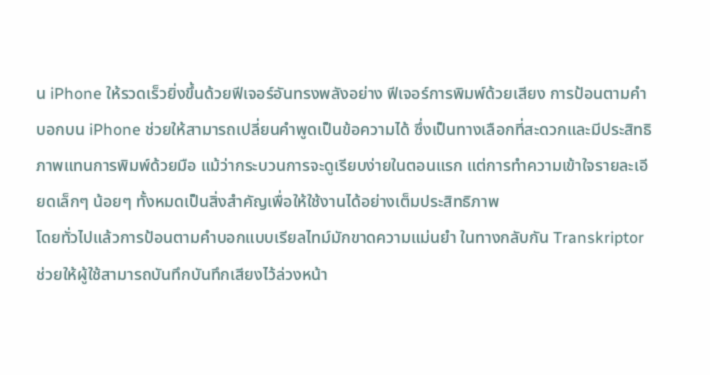น iPhone ให้รวดเร็วยิ่งขึ้นด้วยฟีเจอร์อันทรงพลังอย่าง ฟีเจอร์การพิมพ์ด้วยเสียง การป้อนตามคำบอกบน iPhone ช่วยให้สามารถเปลี่ยนคำพูดเป็นข้อความได้ ซึ่งเป็นทางเลือกที่สะดวกและมีประสิทธิภาพแทนการพิมพ์ด้วยมือ แม้ว่ากระบวนการจะดูเรียบง่ายในตอนแรก แต่การทำความเข้าใจรายละเอียดเล็กๆ น้อยๆ ทั้งหมดเป็นสิ่งสำคัญเพื่อให้ใช้งานได้อย่างเต็มประสิทธิภาพ
โดยทั่วไปแล้วการป้อนตามคำบอกแบบเรียลไทม์มักขาดความแม่นยำ ในทางกลับกัน Transkriptor ช่วยให้ผู้ใช้สามารถบันทึกบันทึกเสียงไว้ล่วงหน้า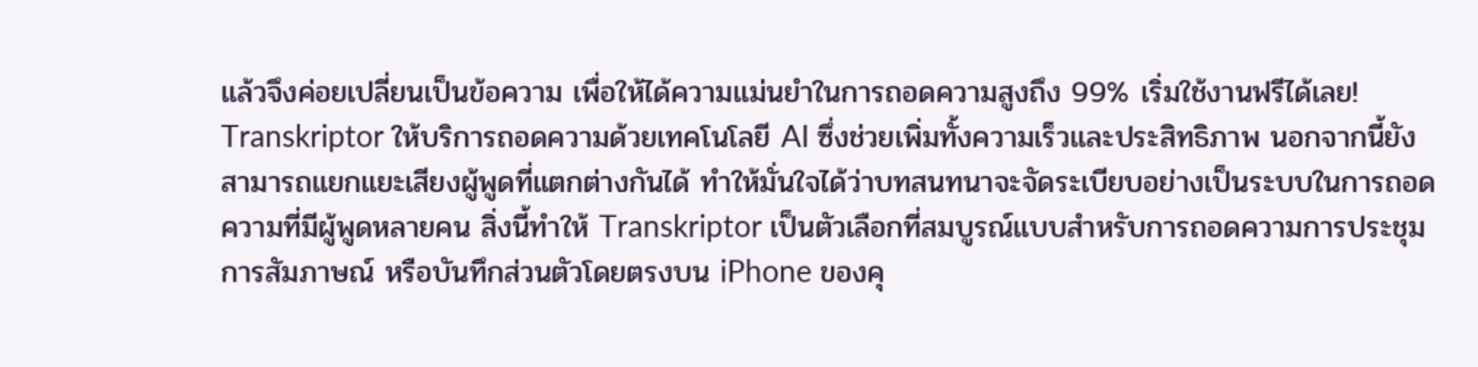แล้วจึงค่อยเปลี่ยนเป็นข้อความ เพื่อให้ได้ความแม่นยำในการถอดความสูงถึง 99% เริ่มใช้งานฟรีได้เลย! Transkriptor ให้บริการถอดความด้วยเทคโนโลยี AI ซึ่งช่วยเพิ่มทั้งความเร็วและประสิทธิภาพ นอกจากนี้ยังสามารถแยกแยะเสียงผู้พูดที่แตกต่างกันได้ ทำให้มั่นใจได้ว่าบทสนทนาจะจัดระเบียบอย่างเป็นระบบในการถอดความที่มีผู้พูดหลายคน สิ่งนี้ทำให้ Transkriptor เป็นตัวเลือกที่สมบูรณ์แบบสำหรับการถอดความการประชุม การสัมภาษณ์ หรือบันทึกส่วนตัวโดยตรงบน iPhone ของคุ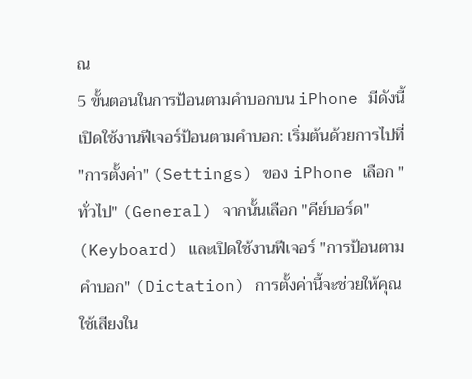ณ
5 ขั้นตอนในการป้อนตามคำบอกบน iPhone มีดังนี้
เปิดใช้งานฟีเจอร์ป้อนตามคำบอก: เริ่มต้นด้วยการไปที่ "การตั้งค่า" (Settings) ของ iPhone เลือก "ทั่วไป" (General) จากนั้นเลือก "คีย์บอร์ด" (Keyboard) และเปิดใช้งานฟีเจอร์ "การป้อนตามคำบอก" (Dictation) การตั้งค่านี้จะช่วยให้คุณใช้เสียงใน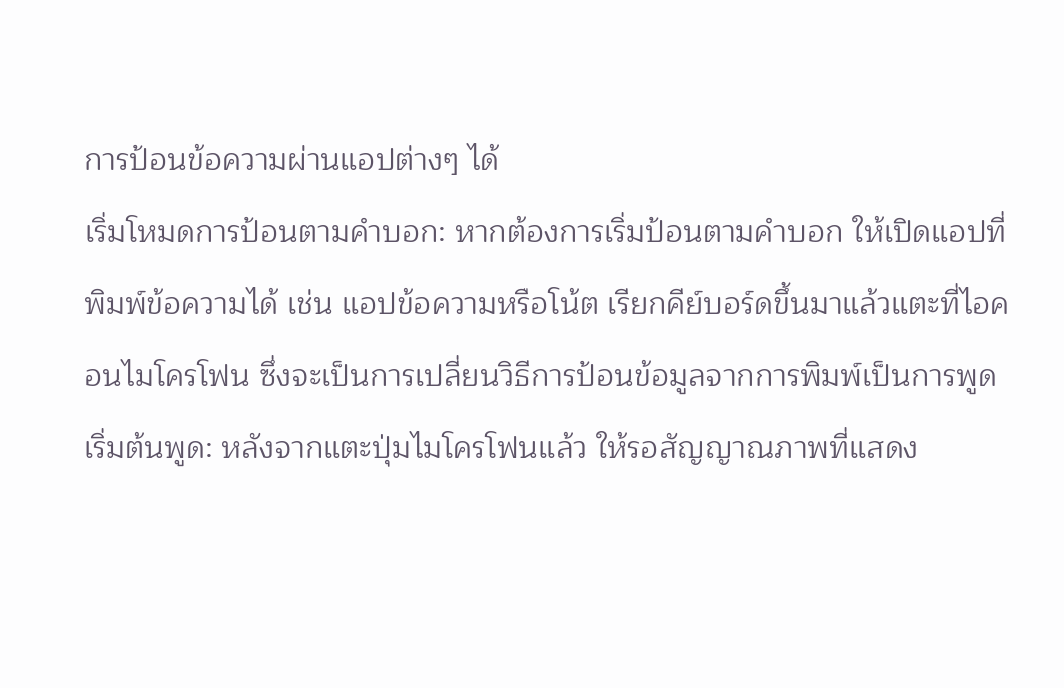การป้อนข้อความผ่านแอปต่างๆ ได้
เริ่มโหมดการป้อนตามคำบอก: หากต้องการเริ่มป้อนตามคำบอก ให้เปิดแอปที่พิมพ์ข้อความได้ เช่น แอปข้อความหรือโน้ต เรียกคีย์บอร์ดขึ้นมาแล้วแตะที่ไอคอนไมโครโฟน ซึ่งจะเป็นการเปลี่ยนวิธีการป้อนข้อมูลจากการพิมพ์เป็นการพูด
เริ่มต้นพูด: หลังจากแตะปุ่มไมโครโฟนแล้ว ให้รอสัญญาณภาพที่แสดง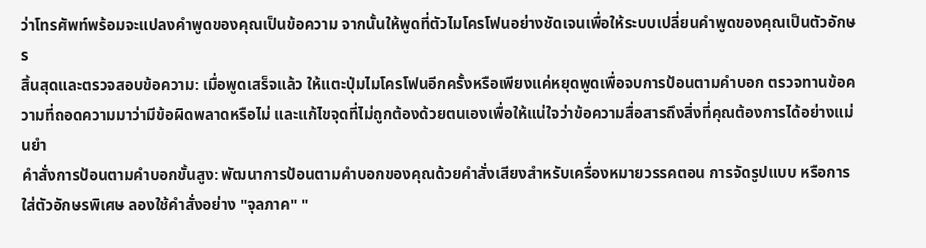ว่าโทรศัพท์พร้อมจะแปลงคำพูดของคุณเป็นข้อความ จากนั้นให้พูดที่ตัวไมโครโฟนอย่างชัดเจนเพื่อให้ระบบเปลี่ยนคำพูดของคุณเป็นตัวอักษร
สิ้นสุดและตรวจสอบข้อความ: เมื่อพูดเสร็จแล้ว ให้แตะปุ่มไมโครโฟนอีกครั้งหรือเพียงแค่หยุดพูดเพื่อจบการป้อนตามคำบอก ตรวจทานข้อความที่ถอดความมาว่ามีข้อผิดพลาดหรือไม่ และแก้ไขจุดที่ไม่ถูกต้องด้วยตนเองเพื่อให้แน่ใจว่าข้อความสื่อสารถึงสิ่งที่คุณต้องการได้อย่างแม่นยำ
คำสั่งการป้อนตามคำบอกขั้นสูง: พัฒนาการป้อนตามคำบอกของคุณด้วยคำสั่งเสียงสำหรับเครื่องหมายวรรคตอน การจัดรูปแบบ หรือการใส่ตัวอักษรพิเศษ ลองใช้คำสั่งอย่าง "จุลภาค" "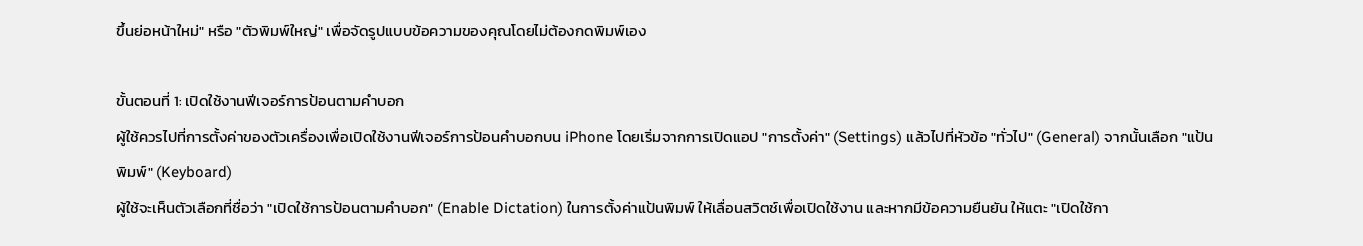ขึ้นย่อหน้าใหม่" หรือ "ตัวพิมพ์ใหญ่" เพื่อจัดรูปแบบข้อความของคุณโดยไม่ต้องกดพิมพ์เอง

ขั้นตอนที่ 1: เปิดใช้งานฟีเจอร์การป้อนตามคำบอก
ผู้ใช้ควรไปที่การตั้งค่าของตัวเครื่องเพื่อเปิดใช้งานฟีเจอร์การป้อนคำบอกบน iPhone โดยเริ่มจากการเปิดแอป "การตั้งค่า" (Settings) แล้วไปที่หัวข้อ "ทั่วไป" (General) จากนั้นเลือก "แป้นพิมพ์" (Keyboard)
ผู้ใช้จะเห็นตัวเลือกที่ชื่อว่า "เปิดใช้การป้อนตามคำบอก" (Enable Dictation) ในการตั้งค่าแป้นพิมพ์ ให้เลื่อนสวิตช์เพื่อเปิดใช้งาน และหากมีข้อความยืนยัน ให้แตะ "เปิดใช้กา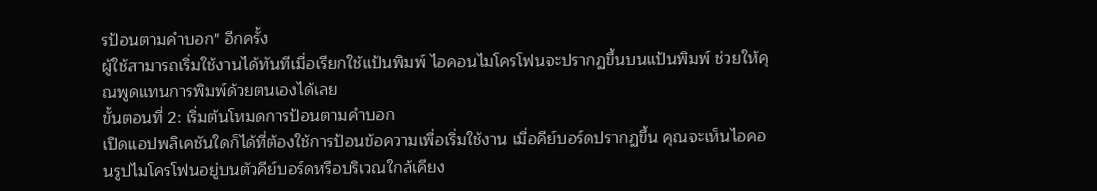รป้อนตามคำบอก" อีกครั้ง
ผู้ใช้สามารถเริ่มใช้งานได้ทันทีเมื่อเรียกใช้แป้นพิมพ์ ไอคอนไมโครโฟนจะปรากฏขึ้นบนแป้นพิมพ์ ช่วยให้คุณพูดแทนการพิมพ์ด้วยตนเองได้เลย
ขั้นตอนที่ 2: เริ่มต้นโหมดการป้อนตามคำบอก
เปิดแอปพลิเคชันใดก็ได้ที่ต้องใช้การป้อนข้อความเพื่อเริ่มใช้งาน เมื่อคีย์บอร์ดปรากฏขึ้น คุณจะเห็นไอคอนรูปไมโครโฟนอยู่บนตัวคีย์บอร์ดหรือบริเวณใกล้เคียง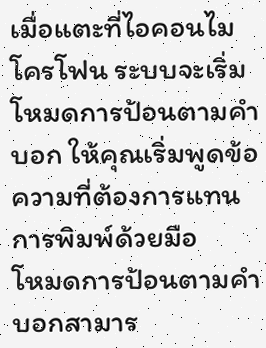เมื่อแตะที่ไอคอนไมโครโฟน ระบบจะเริ่มโหมดการป้อนตามคำบอก ให้คุณเริ่มพูดข้อความที่ต้องการแทนการพิมพ์ด้วยมือ
โหมดการป้อนตามคำบอกสามาร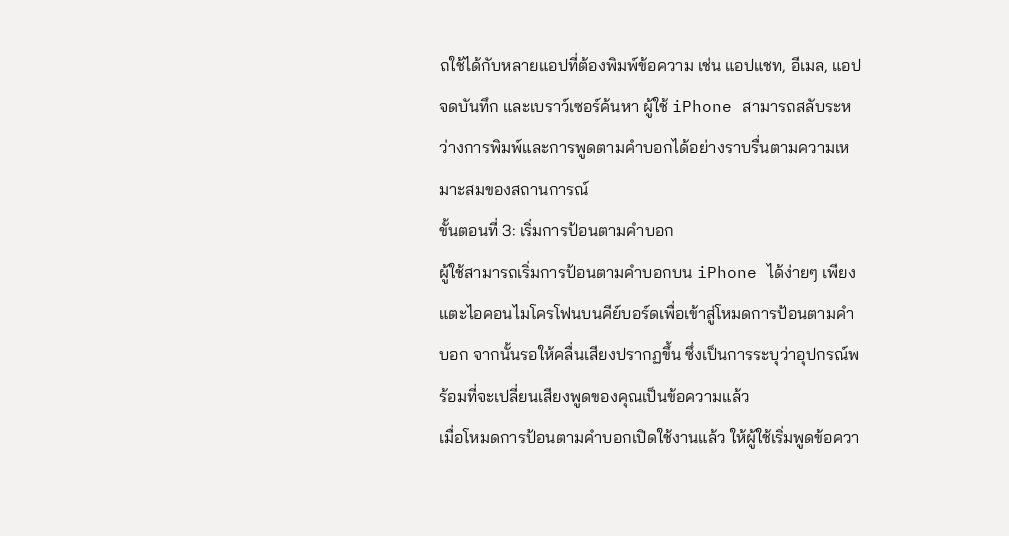ถใช้ได้กับหลายแอปที่ต้องพิมพ์ข้อความ เช่น แอปแชท, อีเมล, แอปจดบันทึก และเบราว์เซอร์ค้นหา ผู้ใช้ iPhone สามารถสลับระหว่างการพิมพ์และการพูดตามคำบอกได้อย่างราบรื่นตามความเหมาะสมของสถานการณ์
ขั้นตอนที่ 3: เริ่มการป้อนตามคำบอก
ผู้ใช้สามารถเริ่มการป้อนตามคำบอกบน iPhone ได้ง่ายๆ เพียงแตะไอคอนไมโครโฟนบนคีย์บอร์ดเพื่อเข้าสู่โหมดการป้อนตามคำบอก จากนั้นรอให้คลื่นเสียงปรากฏขึ้น ซึ่งเป็นการระบุว่าอุปกรณ์พร้อมที่จะเปลี่ยนเสียงพูดของคุณเป็นข้อความแล้ว
เมื่อโหมดการป้อนตามคำบอกเปิดใช้งานแล้ว ให้ผู้ใช้เริ่มพูดข้อควา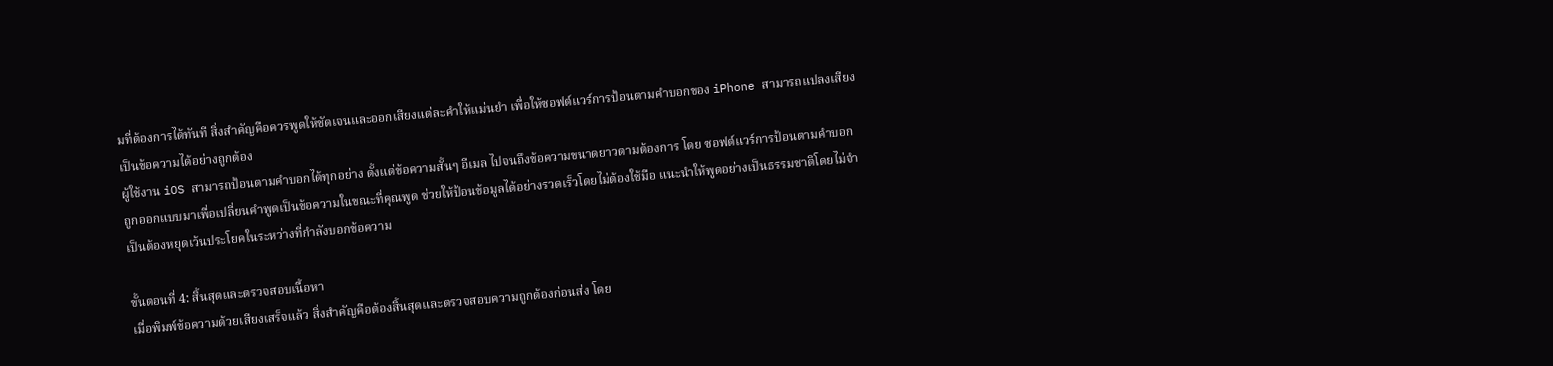มที่ต้องการได้ทันที สิ่งสำคัญคือควรพูดให้ชัดเจนและออกเสียงแต่ละคำให้แม่นยำ เพื่อให้ซอฟต์แวร์การป้อนตามคำบอกของ iPhone สามารถแปลงเสียงเป็นข้อความได้อย่างถูกต้อง
ผู้ใช้งาน iOS สามารถป้อนตามคำบอกได้ทุกอย่าง ตั้งแต่ข้อความสั้นๆ อีเมล ไปจนถึงข้อความขนาดยาวตามต้องการ โดย ซอฟต์แวร์การป้อนตามคำบอก ถูกออกแบบมาเพื่อเปลี่ยนคำพูดเป็นข้อความในขณะที่คุณพูด ช่วยให้ป้อนข้อมูลได้อย่างรวดเร็วโดยไม่ต้องใช้มือ แนะนำให้พูดอย่างเป็นธรรมชาติโดยไม่จำเป็นต้องหยุดเว้นประโยคในระหว่างที่กำลังบอกข้อความ

ขั้นตอนที่ 4: สิ้นสุดและตรวจสอบเนื้อหา
เมื่อพิมพ์ข้อความด้วยเสียงเสร็จแล้ว สิ่งสำคัญคือต้องสิ้นสุดและตรวจสอบความถูกต้องก่อนส่ง โดย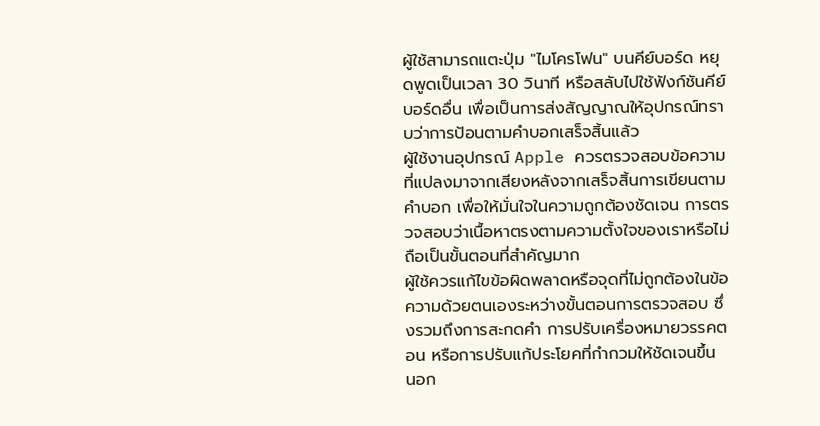ผู้ใช้สามารถแตะปุ่ม "ไมโครโฟน" บนคีย์บอร์ด หยุดพูดเป็นเวลา 30 วินาที หรือสลับไปใช้ฟังก์ชันคีย์บอร์ดอื่น เพื่อเป็นการส่งสัญญาณให้อุปกรณ์ทราบว่าการป้อนตามคำบอกเสร็จสิ้นแล้ว
ผู้ใช้งานอุปกรณ์ Apple ควรตรวจสอบข้อความที่แปลงมาจากเสียงหลังจากเสร็จสิ้นการเขียนตามคำบอก เพื่อให้มั่นใจในความถูกต้องชัดเจน การตรวจสอบว่าเนื้อหาตรงตามความตั้งใจของเราหรือไม่ถือเป็นขั้นตอนที่สำคัญมาก
ผู้ใช้ควรแก้ไขข้อผิดพลาดหรือจุดที่ไม่ถูกต้องในข้อความด้วยตนเองระหว่างขั้นตอนการตรวจสอบ ซึ่งรวมถึงการสะกดคำ การปรับเครื่องหมายวรรคตอน หรือการปรับแก้ประโยคที่กำกวมให้ชัดเจนขึ้น
นอก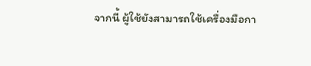จากนี้ ผู้ใช้ยังสามารถใช้เครื่องมือกา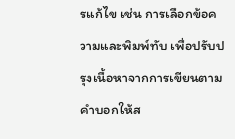รแก้ไข เช่น การเลือกข้อความและพิมพ์ทับ เพื่อปรับปรุงเนื้อหาจากการเขียนตามคำบอกให้ส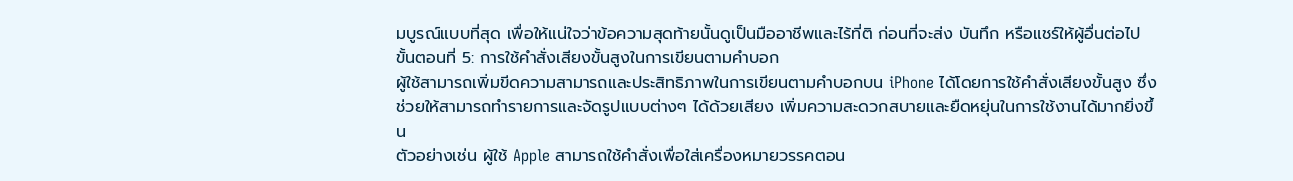มบูรณ์แบบที่สุด เพื่อให้แน่ใจว่าข้อความสุดท้ายนั้นดูเป็นมืออาชีพและไร้ที่ติ ก่อนที่จะส่ง บันทึก หรือแชร์ให้ผู้อื่นต่อไป
ขั้นตอนที่ 5: การใช้คำสั่งเสียงขั้นสูงในการเขียนตามคำบอก
ผู้ใช้สามารถเพิ่มขีดความสามารถและประสิทธิภาพในการเขียนตามคำบอกบน iPhone ได้โดยการใช้คำสั่งเสียงขั้นสูง ซึ่งช่วยให้สามารถทำรายการและจัดรูปแบบต่างๆ ได้ด้วยเสียง เพิ่มความสะดวกสบายและยืดหยุ่นในการใช้งานได้มากยิ่งขึ้น
ตัวอย่างเช่น ผู้ใช้ Apple สามารถใช้คำสั่งเพื่อใส่เครื่องหมายวรรคตอน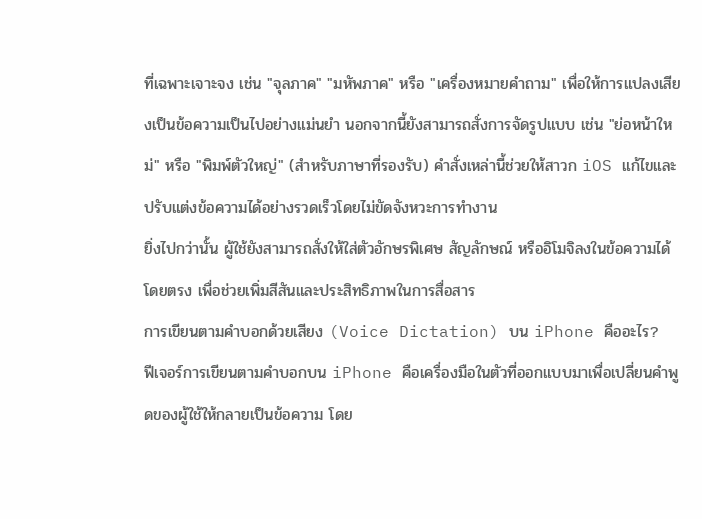ที่เฉพาะเจาะจง เช่น "จุลภาค" "มหัพภาค" หรือ "เครื่องหมายคำถาม" เพื่อให้การแปลงเสียงเป็นข้อความเป็นไปอย่างแม่นยำ นอกจากนี้ยังสามารถสั่งการจัดรูปแบบ เช่น "ย่อหน้าใหม่" หรือ "พิมพ์ตัวใหญ่" (สำหรับภาษาที่รองรับ) คำสั่งเหล่านี้ช่วยให้สาวก iOS แก้ไขและปรับแต่งข้อความได้อย่างรวดเร็วโดยไม่ขัดจังหวะการทำงาน
ยิ่งไปกว่านั้น ผู้ใช้ยังสามารถสั่งให้ใส่ตัวอักษรพิเศษ สัญลักษณ์ หรืออิโมจิลงในข้อความได้โดยตรง เพื่อช่วยเพิ่มสีสันและประสิทธิภาพในการสื่อสาร
การเขียนตามคำบอกด้วยเสียง (Voice Dictation) บน iPhone คืออะไร?
ฟีเจอร์การเขียนตามคำบอกบน iPhone คือเครื่องมือในตัวที่ออกแบบมาเพื่อเปลี่ยนคำพูดของผู้ใช้ให้กลายเป็นข้อความ โดย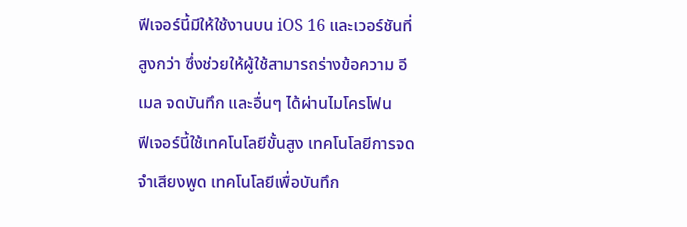ฟีเจอร์นี้มีให้ใช้งานบน iOS 16 และเวอร์ชันที่สูงกว่า ซึ่งช่วยให้ผู้ใช้สามารถร่างข้อความ อีเมล จดบันทึก และอื่นๆ ได้ผ่านไมโครโฟน
ฟีเจอร์นี้ใช้เทคโนโลยีขั้นสูง เทคโนโลยีการจดจำเสียงพูด เทคโนโลยีเพื่อบันทึก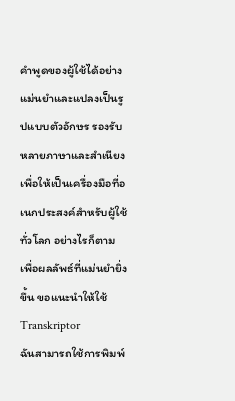คำพูดของผู้ใช้ได้อย่างแม่นยำและแปลงเป็นรูปแบบตัวอักษร รองรับหลายภาษาและสำเนียงเพื่อให้เป็นเครื่องมือที่อเนกประสงค์สำหรับผู้ใช้ทั่วโลก อย่างไรก็ตาม เพื่อผลลัพธ์ที่แม่นยำยิ่งขึ้น ขอแนะนำให้ใช้ Transkriptor
ฉันสามารถใช้การพิมพ์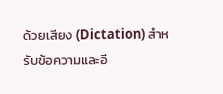ด้วยเสียง (Dictation) สำหรับข้อความและอี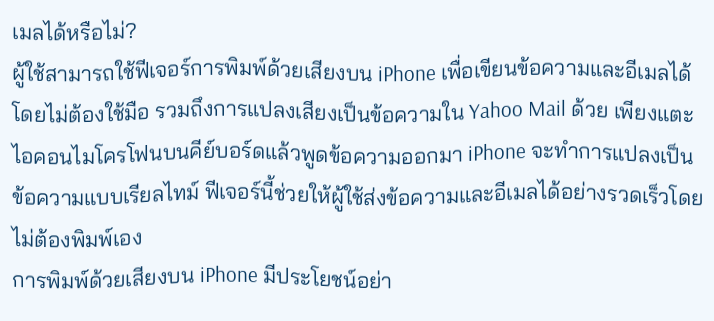เมลได้หรือไม่?
ผู้ใช้สามารถใช้ฟีเจอร์การพิมพ์ด้วยเสียงบน iPhone เพื่อเขียนข้อความและอีเมลได้โดยไม่ต้องใช้มือ รวมถึงการแปลงเสียงเป็นข้อความใน Yahoo Mail ด้วย เพียงแตะไอคอนไมโครโฟนบนคีย์บอร์ดแล้วพูดข้อความออกมา iPhone จะทำการแปลงเป็นข้อความแบบเรียลไทม์ ฟีเจอร์นี้ช่วยให้ผู้ใช้ส่งข้อความและอีเมลได้อย่างรวดเร็วโดยไม่ต้องพิมพ์เอง
การพิมพ์ด้วยเสียงบน iPhone มีประโยชน์อย่า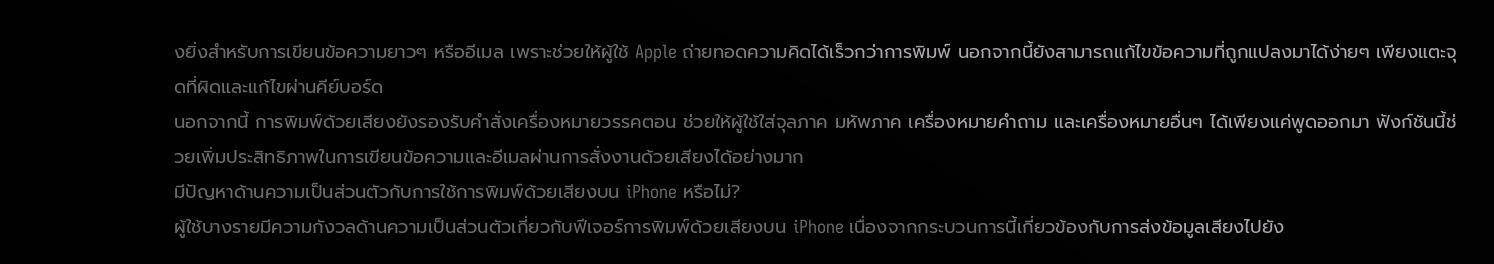งยิ่งสำหรับการเขียนข้อความยาวๆ หรืออีเมล เพราะช่วยให้ผู้ใช้ Apple ถ่ายทอดความคิดได้เร็วกว่าการพิมพ์ นอกจากนี้ยังสามารถแก้ไขข้อความที่ถูกแปลงมาได้ง่ายๆ เพียงแตะจุดที่ผิดและแก้ไขผ่านคีย์บอร์ด
นอกจากนี้ การพิมพ์ด้วยเสียงยังรองรับคำสั่งเครื่องหมายวรรคตอน ช่วยให้ผู้ใช้ใส่จุลภาค มหัพภาค เครื่องหมายคำถาม และเครื่องหมายอื่นๆ ได้เพียงแค่พูดออกมา ฟังก์ชันนี้ช่วยเพิ่มประสิทธิภาพในการเขียนข้อความและอีเมลผ่านการสั่งงานด้วยเสียงได้อย่างมาก
มีปัญหาด้านความเป็นส่วนตัวกับการใช้การพิมพ์ด้วยเสียงบน iPhone หรือไม่?
ผู้ใช้บางรายมีความกังวลด้านความเป็นส่วนตัวเกี่ยวกับฟีเจอร์การพิมพ์ด้วยเสียงบน iPhone เนื่องจากกระบวนการนี้เกี่ยวข้องกับการส่งข้อมูลเสียงไปยัง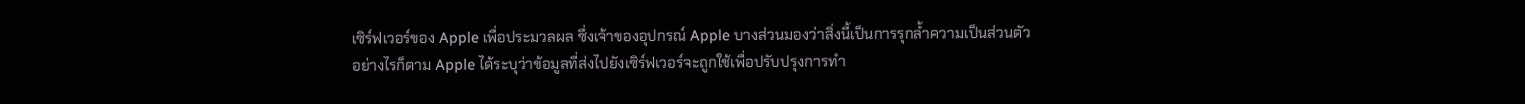เซิร์ฟเวอร์ของ Apple เพื่อประมวลผล ซึ่งเจ้าของอุปกรณ์ Apple บางส่วนมองว่าสิ่งนี้เป็นการรุกล้ำความเป็นส่วนตัว
อย่างไรก็ตาม Apple ได้ระบุว่าข้อมูลที่ส่งไปยังเซิร์ฟเวอร์จะถูกใช้เพื่อปรับปรุงการทำ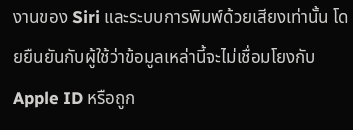งานของ Siri และระบบการพิมพ์ด้วยเสียงเท่านั้น โดยยืนยันกับผู้ใช้ว่าข้อมูลเหล่านี้จะไม่เชื่อมโยงกับ Apple ID หรือถูก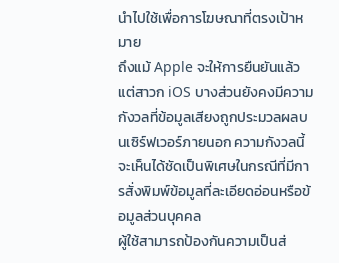นำไปใช้เพื่อการโฆษณาที่ตรงเป้าหมาย
ถึงแม้ Apple จะให้การยืนยันแล้ว แต่สาวก iOS บางส่วนยังคงมีความกังวลที่ข้อมูลเสียงถูกประมวลผลบนเซิร์ฟเวอร์ภายนอก ความกังวลนี้จะเห็นได้ชัดเป็นพิเศษในกรณีที่มีการสั่งพิมพ์ข้อมูลที่ละเอียดอ่อนหรือข้อมูลส่วนบุคคล
ผู้ใช้สามารถป้องกันความเป็นส่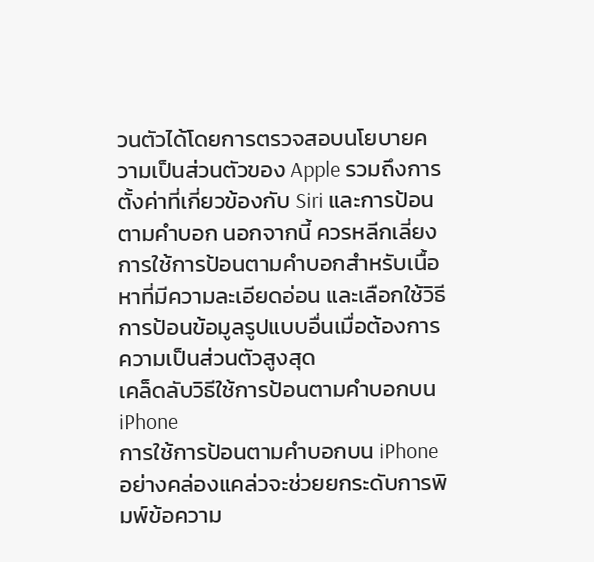วนตัวได้โดยการตรวจสอบนโยบายความเป็นส่วนตัวของ Apple รวมถึงการตั้งค่าที่เกี่ยวข้องกับ Siri และการป้อนตามคำบอก นอกจากนี้ ควรหลีกเลี่ยงการใช้การป้อนตามคำบอกสำหรับเนื้อหาที่มีความละเอียดอ่อน และเลือกใช้วิธีการป้อนข้อมูลรูปแบบอื่นเมื่อต้องการความเป็นส่วนตัวสูงสุด
เคล็ดลับวิธีใช้การป้อนตามคำบอกบน iPhone
การใช้การป้อนตามคำบอกบน iPhone อย่างคล่องแคล่วจะช่วยยกระดับการพิมพ์ข้อความ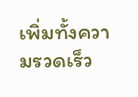เพิ่มทั้งความรวดเร็ว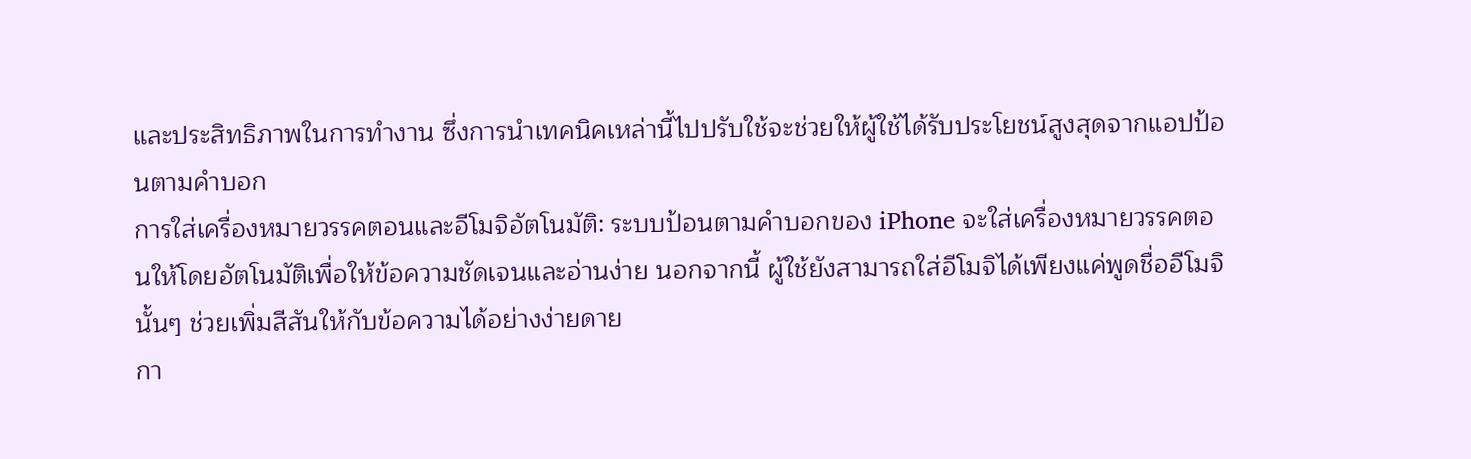และประสิทธิภาพในการทำงาน ซึ่งการนำเทคนิคเหล่านี้ไปปรับใช้จะช่วยให้ผู้ใช้ได้รับประโยชน์สูงสุดจากแอปป้อนตามคำบอก
การใส่เครื่องหมายวรรคตอนและอีโมจิอัตโนมัติ: ระบบป้อนตามคำบอกของ iPhone จะใส่เครื่องหมายวรรคตอนให้โดยอัตโนมัติเพื่อให้ข้อความชัดเจนและอ่านง่าย นอกจากนี้ ผู้ใช้ยังสามารถใส่อีโมจิได้เพียงแค่พูดชื่ออีโมจินั้นๆ ช่วยเพิ่มสีสันให้กับข้อความได้อย่างง่ายดาย
กา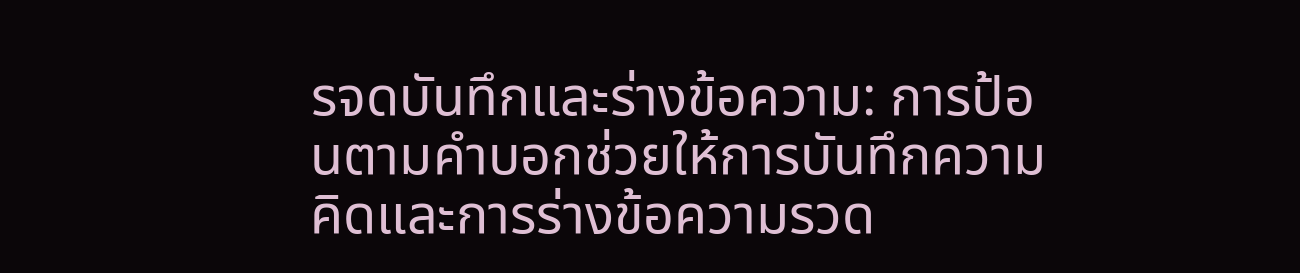รจดบันทึกและร่างข้อความ: การป้อนตามคำบอกช่วยให้การบันทึกความคิดและการร่างข้อความรวด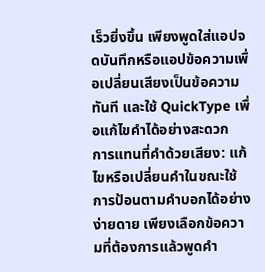เร็วยิ่งขึ้น เพียงพูดใส่แอปจดบันทึกหรือแอปข้อความเพื่อเปลี่ยนเสียงเป็นข้อความทันที และใช้ QuickType เพื่อแก้ไขคำได้อย่างสะดวก
การแทนที่คำด้วยเสียง: แก้ไขหรือเปลี่ยนคำในขณะใช้การป้อนตามคำบอกได้อย่างง่ายดาย เพียงเลือกข้อความที่ต้องการแล้วพูดคำ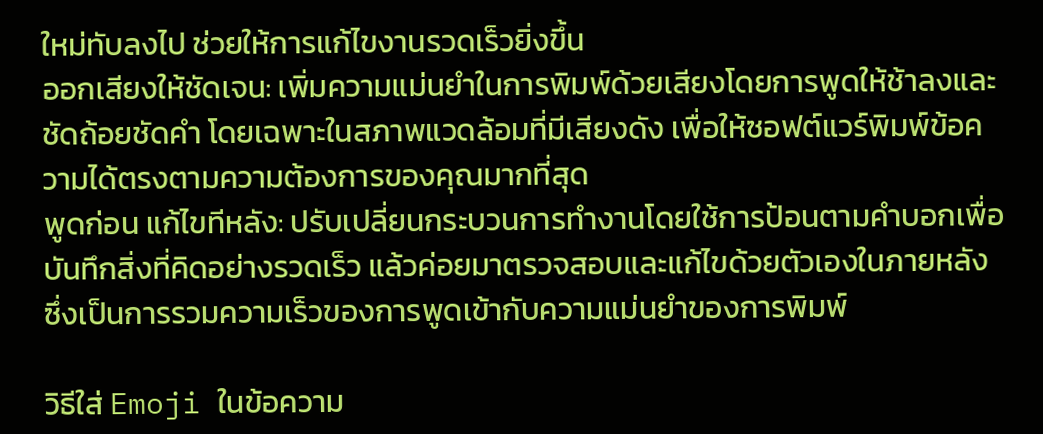ใหม่ทับลงไป ช่วยให้การแก้ไขงานรวดเร็วยิ่งขึ้น
ออกเสียงให้ชัดเจน: เพิ่มความแม่นยำในการพิมพ์ด้วยเสียงโดยการพูดให้ช้าลงและชัดถ้อยชัดคำ โดยเฉพาะในสภาพแวดล้อมที่มีเสียงดัง เพื่อให้ซอฟต์แวร์พิมพ์ข้อความได้ตรงตามความต้องการของคุณมากที่สุด
พูดก่อน แก้ไขทีหลัง: ปรับเปลี่ยนกระบวนการทำงานโดยใช้การป้อนตามคำบอกเพื่อบันทึกสิ่งที่คิดอย่างรวดเร็ว แล้วค่อยมาตรวจสอบและแก้ไขด้วยตัวเองในภายหลัง ซึ่งเป็นการรวมความเร็วของการพูดเข้ากับความแม่นยำของการพิมพ์

วิธีใส่ Emoji ในข้อความ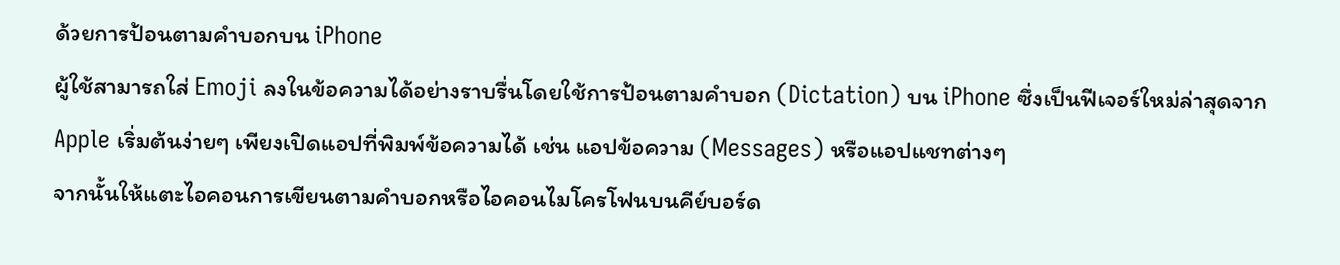ด้วยการป้อนตามคำบอกบน iPhone
ผู้ใช้สามารถใส่ Emoji ลงในข้อความได้อย่างราบรื่นโดยใช้การป้อนตามคำบอก (Dictation) บน iPhone ซึ่งเป็นฟีเจอร์ใหม่ล่าสุดจาก Apple เริ่มต้นง่ายๆ เพียงเปิดแอปที่พิมพ์ข้อความได้ เช่น แอปข้อความ (Messages) หรือแอปแชทต่างๆ
จากนั้นให้แตะไอคอนการเขียนตามคำบอกหรือไอคอนไมโครโฟนบนคีย์บอร์ด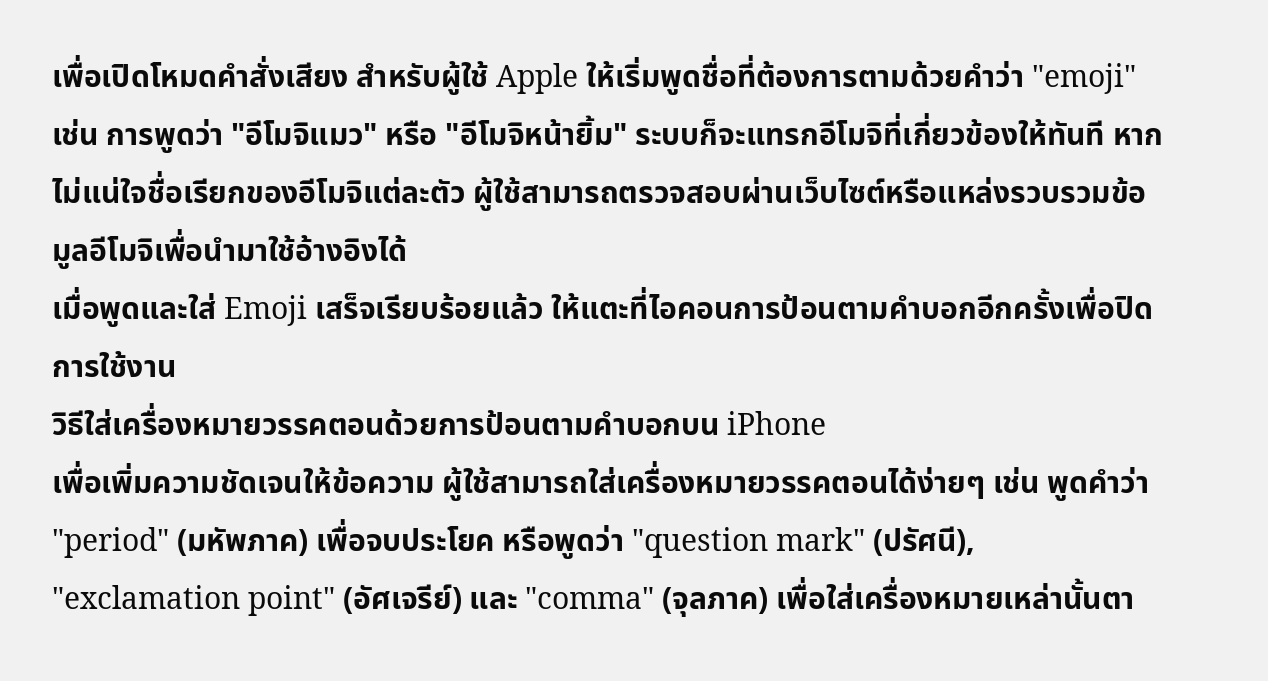เพื่อเปิดโหมดคำสั่งเสียง สำหรับผู้ใช้ Apple ให้เริ่มพูดชื่อที่ต้องการตามด้วยคำว่า "emoji" เช่น การพูดว่า "อีโมจิแมว" หรือ "อีโมจิหน้ายิ้ม" ระบบก็จะแทรกอีโมจิที่เกี่ยวข้องให้ทันที หากไม่แน่ใจชื่อเรียกของอีโมจิแต่ละตัว ผู้ใช้สามารถตรวจสอบผ่านเว็บไซต์หรือแหล่งรวบรวมข้อมูลอีโมจิเพื่อนำมาใช้อ้างอิงได้
เมื่อพูดและใส่ Emoji เสร็จเรียบร้อยแล้ว ให้แตะที่ไอคอนการป้อนตามคำบอกอีกครั้งเพื่อปิดการใช้งาน
วิธีใส่เครื่องหมายวรรคตอนด้วยการป้อนตามคำบอกบน iPhone
เพื่อเพิ่มความชัดเจนให้ข้อความ ผู้ใช้สามารถใส่เครื่องหมายวรรคตอนได้ง่ายๆ เช่น พูดคำว่า "period" (มหัพภาค) เพื่อจบประโยค หรือพูดว่า "question mark" (ปรัศนี), "exclamation point" (อัศเจรีย์) และ "comma" (จุลภาค) เพื่อใส่เครื่องหมายเหล่านั้นตา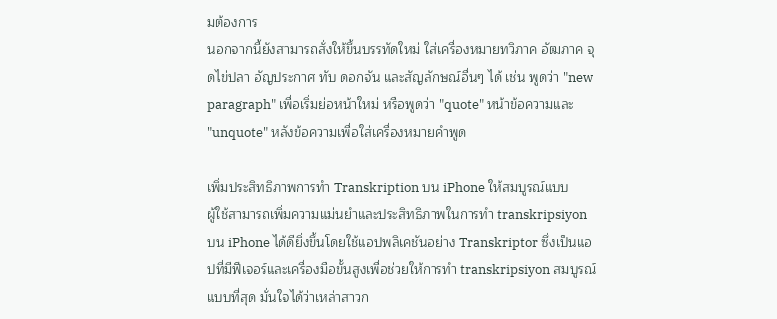มต้องการ
นอกจากนี้ยังสามารถสั่งให้ขึ้นบรรทัดใหม่ ใส่เครื่องหมายทวิภาค อัฒภาค จุดไข่ปลา อัญประกาศ ทับ ดอกจัน และสัญลักษณ์อื่นๆ ได้ เช่น พูดว่า "new paragraph" เพื่อเริ่มย่อหน้าใหม่ หรือพูดว่า "quote" หน้าข้อความและ "unquote" หลังข้อความเพื่อใส่เครื่องหมายคำพูด

เพิ่มประสิทธิภาพการทำ Transkription บน iPhone ให้สมบูรณ์แบบ
ผู้ใช้สามารถเพิ่มความแม่นยำและประสิทธิภาพในการทำ transkripsiyon บน iPhone ได้ดียิ่งขึ้นโดยใช้แอปพลิเคชันอย่าง Transkriptor ซึ่งเป็นแอปที่มีฟีเจอร์และเครื่องมือขั้นสูงเพื่อช่วยให้การทำ transkripsiyon สมบูรณ์แบบที่สุด มั่นใจได้ว่าเหล่าสาวก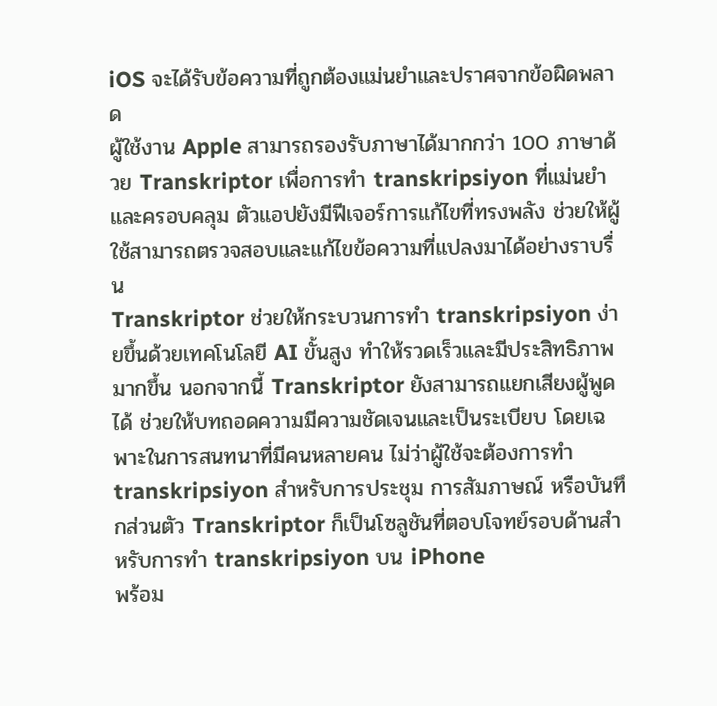iOS จะได้รับข้อความที่ถูกต้องแม่นยำและปราศจากข้อผิดพลาด
ผู้ใช้งาน Apple สามารถรองรับภาษาได้มากกว่า 100 ภาษาด้วย Transkriptor เพื่อการทำ transkripsiyon ที่แม่นยำและครอบคลุม ตัวแอปยังมีฟีเจอร์การแก้ไขที่ทรงพลัง ช่วยให้ผู้ใช้สามารถตรวจสอบและแก้ไขข้อความที่แปลงมาได้อย่างราบรื่น
Transkriptor ช่วยให้กระบวนการทำ transkripsiyon ง่ายขึ้นด้วยเทคโนโลยี AI ขั้นสูง ทำให้รวดเร็วและมีประสิทธิภาพมากขึ้น นอกจากนี้ Transkriptor ยังสามารถแยกเสียงผู้พูดได้ ช่วยให้บทถอดความมีความชัดเจนและเป็นระเบียบ โดยเฉพาะในการสนทนาที่มีคนหลายคน ไม่ว่าผู้ใช้จะต้องการทำ transkripsiyon สำหรับการประชุม การสัมภาษณ์ หรือบันทึกส่วนตัว Transkriptor ก็เป็นโซลูชันที่ตอบโจทย์รอบด้านสำหรับการทำ transkripsiyon บน iPhone
พร้อม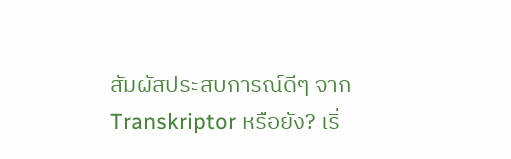สัมผัสประสบการณ์ดีๆ จาก Transkriptor หรือยัง? เริ่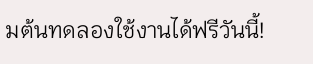มต้นทดลองใช้งานได้ฟรีวันนี้!